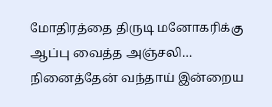மோதிரத்தை திருடி மனோகரிக்கு ஆப்பு வைத்த அஞ்சலி… நினைத்தேன் வந்தாய் இன்றைய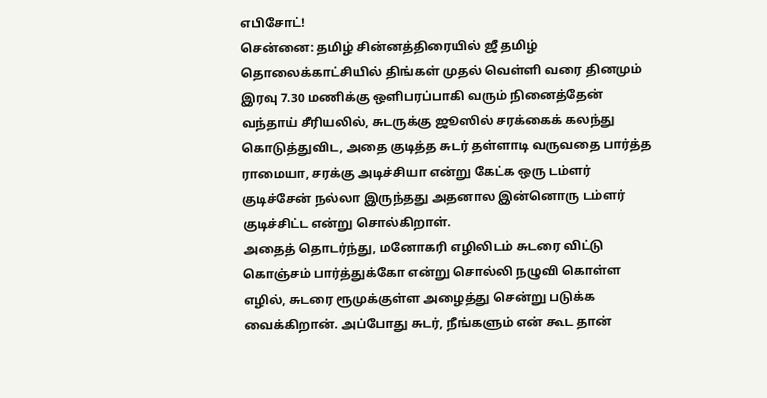எபிசோட்!
சென்னை: தமிழ் சின்னத்திரையில் ஜீ தமிழ் தொலைக்காட்சியில் திங்கள் முதல் வெள்ளி வரை தினமும் இரவு 7.30 மணிக்கு ஒளிபரப்பாகி வரும் நினைத்தேன் வந்தாய் சீரியலில், சுடருக்கு ஜூஸில் சரக்கைக் கலந்து கொடுத்துவிட, அதை குடித்த சுடர் தள்ளாடி வருவதை பார்த்த ராமையா, சரக்கு அடிச்சியா என்று கேட்க ஒரு டம்ளர் குடிச்சேன் நல்லா இருந்தது அதனால இன்னொரு டம்ளர் குடிச்சிட்ட என்று சொல்கிறாள்.
அதைத் தொடர்ந்து, மனோகரி எழிலிடம் சுடரை விட்டு கொஞ்சம் பார்த்துக்கோ என்று சொல்லி நழுவி கொள்ள எழில், சுடரை ரூமுக்குள்ள அழைத்து சென்று படுக்க வைக்கிறான். அப்போது சுடர், நீங்களும் என் கூட தான்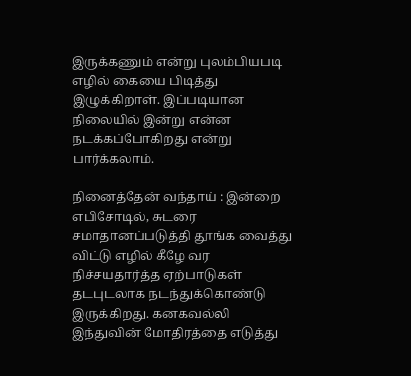இருக்கணும் என்று புலம்பியபடி எழில் கையை பிடித்து இழுக்கிறாள். இப்படியான நிலையில் இன்று என்ன நடக்கப்போகிறது என்று பார்க்கலாம்.

நினைத்தேன் வந்தாய் : இன்றை எபிசோடில், சுடரை சமாதானப்படுத்தி தூங்க வைத்து விட்டு எழில் கீழே வர நிச்சயதார்த்த ஏற்பாடுகள் தடபுடலாக நடந்துக்கொண்டு இருக்கிறது. கனகவல்லி இந்துவின் மோதிரத்தை எடுத்து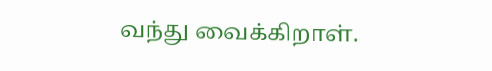வந்து வைக்கிறாள்.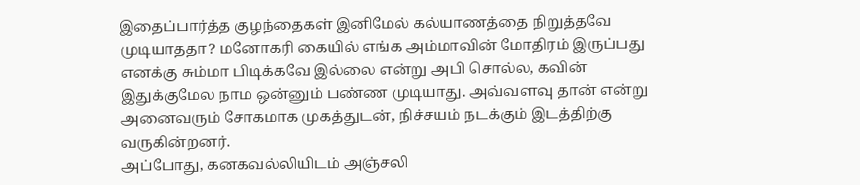இதைப்பார்த்த குழந்தைகள் இனிமேல் கல்யாணத்தை நிறுத்தவே முடியாததா? மனோகரி கையில் எங்க அம்மாவின் மோதிரம் இருப்பது எனக்கு சும்மா பிடிக்கவே இல்லை என்று அபி சொல்ல, கவின் இதுக்குமேல நாம ஒன்னும் பண்ண முடியாது. அவ்வளவு தான் என்று அனைவரும் சோகமாக முகத்துடன், நிச்சயம் நடக்கும் இடத்திற்கு வருகின்றனர்.
அப்போது, கனகவல்லியிடம் அஞ்சலி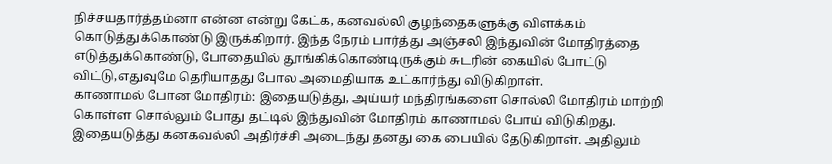நிச்சயதார்த்தம்னா என்ன என்று கேட்க, கனவல்லி குழந்தைகளுக்கு விளக்கம் கொடுத்துக்கொண்டு இருக்கிறார். இந்த நேரம் பார்த்து அஞ்சலி இந்துவின் மோதிரத்தை எடுத்துக்கொண்டு, போதையில் தூங்கிக்கொண்டிருக்கும் சுடரின் கையில் போட்டு விட்டு,எதுவுமே தெரியாதது போல அமைதியாக உட்கார்ந்து விடுகிறாள்.
காணாமல் போன மோதிரம்: இதையடுத்து, அய்யர் மந்திரங்களை சொல்லி மோதிரம் மாற்றி கொள்ள சொல்லும் போது தட்டில் இந்துவின் மோதிரம் காணாமல் போய் விடுகிறது. இதையடுத்து கனகவல்லி அதிர்ச்சி அடைந்து தனது கை பையில் தேடுகிறாள். அதிலும்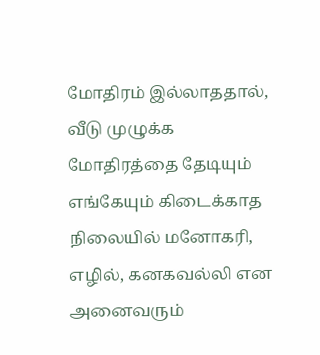மோதிரம் இல்லாததால், வீடு முழுக்க மோதிரத்தை தேடியும் எங்கேயும் கிடைக்காத நிலையில் மனோகரி, எழில், கனகவல்லி என அனைவரும்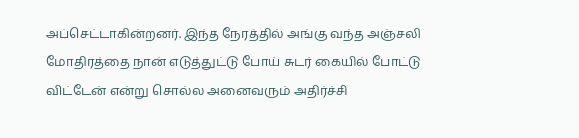அப்செட்டாகின்றனர். இந்த நேரத்தில் அங்கு வந்த அஞ்சலி மோதிரத்தை நான் எடுத்துட்டு போய் சுடர் கையில் போட்டு விட்டேன் என்று சொல்ல அனைவரும் அதிர்ச்சி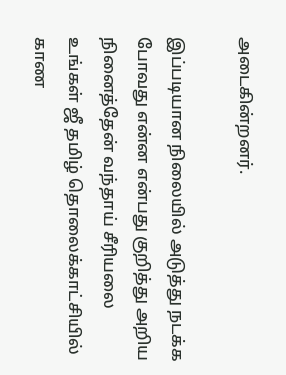அடைகின்றனர்.

இப்படியான நிலையில் அடுத்து நடக்க போவது என்ன என்பது குறித்து அறிய நினைத்தேன் வந்தாய் சீரியலை உங்கள் ஜீ தமிழ் தொலைக்காட்சியில் காண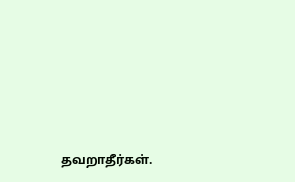தவறாதீர்கள்.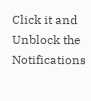Click it and Unblock the Notifications